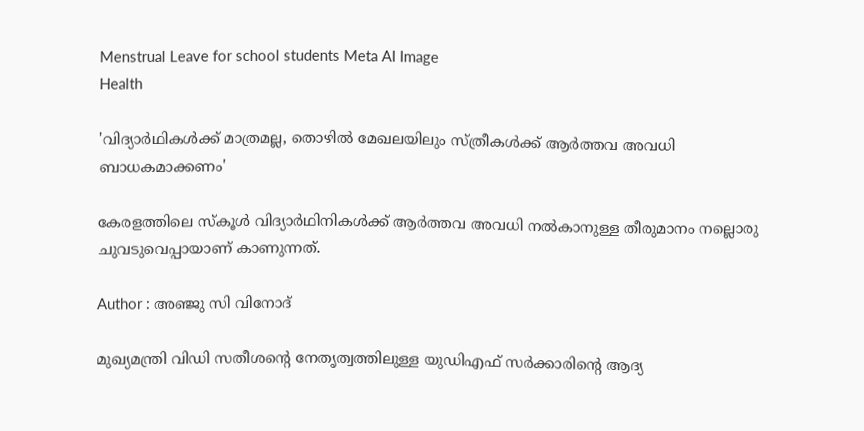Menstrual Leave for school students Meta AI Image
Health

'വിദ്യാർഥികൾക്ക് മാത്രമല്ല, തൊഴിൽ മേഖലയിലും സ്ത്രീകൾക്ക് ആർത്തവ അവധി ബാധകമാക്കണം'

കേരളത്തിലെ സ്‌കൂള്‍ വിദ്യാര്‍ഥിനികള്‍ക്ക് ആര്‍ത്തവ അവധി നല്‍കാനുള്ള തീരുമാനം നല്ലൊരു ചുവടുവെപ്പായാണ് കാണുന്നത്.

Author : അഞ്ജു സി വിനോദ്‌

മുഖ്യമന്ത്രി വിഡി സതീശന്റെ നേതൃത്വത്തിലുള്ള യുഡിഎഫ് സര്‍ക്കാരിന്റെ ആദ്യ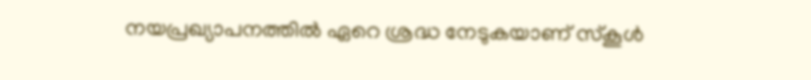നയപ്രഖ്യാപനത്തില്‍ ഏറെ ശ്രദ്ധ നേടുകയാണ് സ്‌കൂള്‍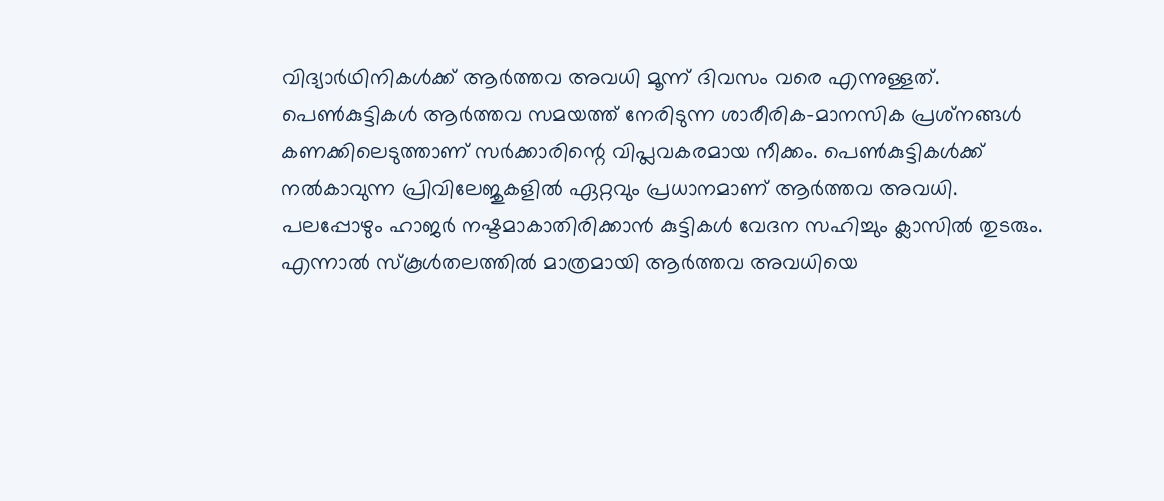വിദ്യാര്‍ഥിനികള്‍ക്ക് ആര്‍ത്തവ അവധി മൂന്ന് ദിവസം വരെ എന്നുള്ളത്. പെണ്‍കുട്ടികള്‍ ആര്‍ത്തവ സമയത്ത് നേരിടുന്ന ശാരീരിക-മാനസിക പ്രശ്‌നങ്ങള്‍ കണക്കിലെടുത്താണ് സര്‍ക്കാരിന്റെ വിപ്ലവകരമായ നീക്കം. പെൺകുട്ടികൾക്ക് നൽകാവുന്ന പ്രിവിലേജുകളിൽ ഏറ്റവും പ്രധാനമാണ് ആർത്തവ അവധി. പലപ്പോഴും ഹാജർ നഷ്ടമാകാതിരിക്കാൻ കുട്ടികൾ വേദന സഹിച്ചും ക്ലാസിൽ തുടരും. എന്നാല്‍ സ്‌കൂള്‍തലത്തില്‍ മാത്രമായി ആര്‍ത്തവ അവധിയെ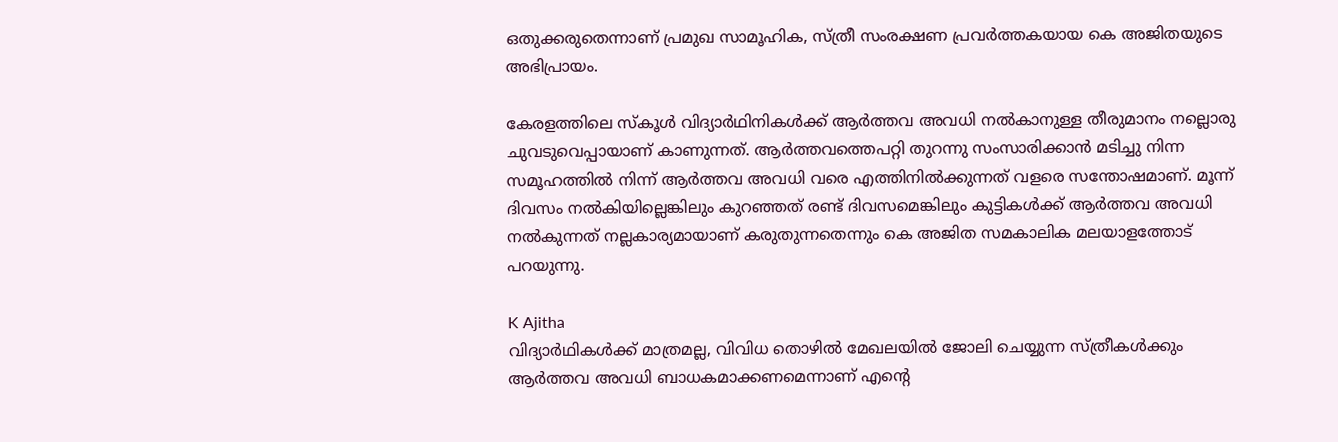ഒതുക്കരുതെന്നാണ് പ്രമുഖ സാമൂഹിക, സ്ത്രീ സംരക്ഷണ പ്രവർത്തകയായ കെ അജിതയുടെ അഭിപ്രായം.

കേരളത്തിലെ സ്‌കൂള്‍ വിദ്യാര്‍ഥിനികള്‍ക്ക് ആര്‍ത്തവ അവധി നല്‍കാനുള്ള തീരുമാനം നല്ലൊരു ചുവടുവെപ്പായാണ് കാണുന്നത്. ആര്‍ത്തവത്തെപറ്റി തുറന്നു സംസാരിക്കാന്‍ മടിച്ചു നിന്ന സമൂഹത്തില്‍ നിന്ന് ആര്‍ത്തവ അവധി വരെ എത്തിനില്‍ക്കുന്നത് വളരെ സന്തോഷമാണ്. മൂന്ന് ദിവസം നല്‍കിയില്ലെങ്കിലും കുറഞ്ഞത് രണ്ട് ദിവസമെങ്കിലും കുട്ടികള്‍ക്ക് ആര്‍ത്തവ അവധി നല്‍കുന്നത് നല്ലകാര്യമായാണ് കരുതുന്നതെന്നും കെ അജിത സമകാലിക മലയാളത്തോട് പറയുന്നു.

K Ajitha
വിദ്യാര്‍ഥികള്‍ക്ക് മാത്രമല്ല, വിവിധ തൊഴില്‍ മേഖലയില്‍ ജോലി ചെയ്യുന്ന സ്ത്രീകള്‍ക്കും ആര്‍ത്തവ അവധി ബാധകമാക്കണമെന്നാണ് എന്റെ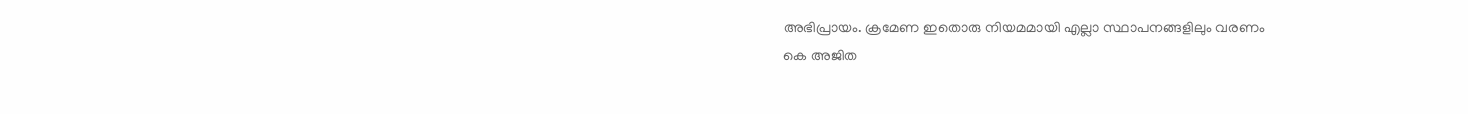അഭിപ്രായം. ക്രമേണ ഇതൊരു നിയമമായി എല്ലാ സ്ഥാപനങ്ങളിലും വരണം
കെ അജിത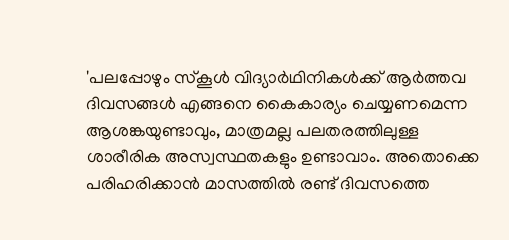'പലപ്പോഴും സ്‌കൂള്‍ വിദ്യാര്‍ഥിനികള്‍ക്ക് ആര്‍ത്തവ ദിവസങ്ങള്‍ എങ്ങനെ കൈകാര്യം ചെയ്യണമെന്ന ആശങ്കയുണ്ടാവും, മാത്രമല്ല പലതരത്തിലുള്ള ശാരീരിക അസ്വസ്ഥതകളും ഉണ്ടാവാം. അതൊക്കെ പരിഹരിക്കാന്‍ മാസത്തില്‍ രണ്ട് ദിവസത്തെ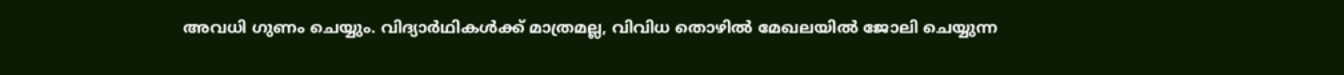അവധി ഗുണം ചെയ്യും. വിദ്യാര്‍ഥികള്‍ക്ക് മാത്രമല്ല, വിവിധ തൊഴില്‍ മേഖലയില്‍ ജോലി ചെയ്യുന്ന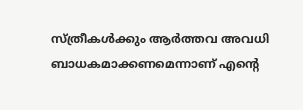സ്ത്രീകള്‍ക്കും ആര്‍ത്തവ അവധി ബാധകമാക്കണമെന്നാണ് എന്റെ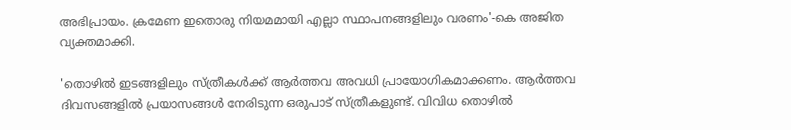അഭിപ്രായം. ക്രമേണ ഇതൊരു നിയമമായി എല്ലാ സ്ഥാപനങ്ങളിലും വരണം'-കെ അജിത വ്യക്തമാക്കി.

'തൊഴിൽ ഇടങ്ങളിലും സ്ത്രീകൾക്ക് ആർത്തവ അവധി പ്രായോഗികമാക്കണം. ആർത്തവ ദിവസങ്ങളിൽ പ്രയാസങ്ങൾ നേരിടുന്ന ഒരുപാട് സ്ത്രീകളുണ്ട്. വിവിധ തൊഴില്‍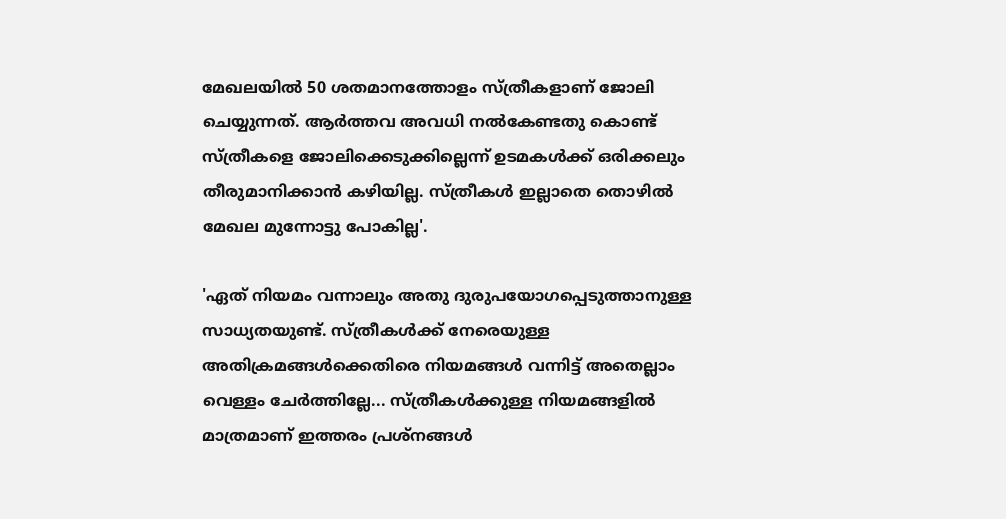മേഖലയില്‍ 50 ശതമാനത്തോളം സ്ത്രീകളാണ് ജോലി ചെയ്യുന്നത്. ആര്‍ത്തവ അവധി നല്‍കേണ്ടതു കൊണ്ട് സ്ത്രീകളെ ജോലിക്കെടുക്കില്ലെന്ന് ഉടമകള്‍ക്ക് ഒരിക്കലും തീരുമാനിക്കാന്‍ കഴിയില്ല. സ്ത്രീകള്‍ ഇല്ലാതെ തൊഴില്‍ മേഖല മുന്നോട്ടു പോകില്ല'.

'ഏത് നിയമം വന്നാലും അതു ദുരുപയോഗപ്പെടുത്താനുള്ള സാധ്യതയുണ്ട്. സ്ത്രീകള്‍ക്ക് നേരെയുള്ള അതിക്രമങ്ങള്‍ക്കെതിരെ നിയമങ്ങൾ വന്നിട്ട് അതെല്ലാം വെള്ളം ചേര്‍ത്തില്ലേ... സ്ത്രീകള്‍ക്കുള്ള നിയമങ്ങളില്‍ മാത്രമാണ് ഇത്തരം പ്രശ്‌നങ്ങള്‍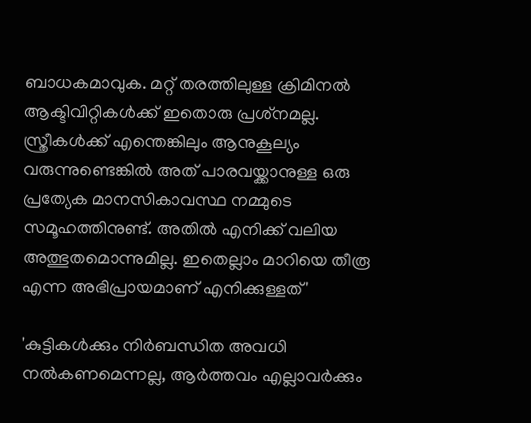ബാധകമാവുക. മറ്റ് തരത്തിലുള്ള ക്രിമിനല്‍ ആക്ടിവിറ്റികള്‍ക്ക് ഇതൊരു പ്രശ്‌നമല്ല. സ്ത്രീകള്‍ക്ക് എന്തെങ്കിലും ആനുകൂല്യം വരുന്നുണ്ടെങ്കിൽ അത് പാരവയ്ക്കാനുള്ള ഒരു പ്രത്യേക മാനസികാവസ്ഥ നമ്മുടെ സമൂഹത്തിനുണ്ട്. അതില്‍ എനിക്ക് വലിയ അത്ഭുതമൊന്നുമില്ല. ഇതെല്ലാം മാറിയെ തീരൂ എന്ന അഭിപ്രായമാണ് എനിക്കുള്ളത്'

'കുട്ടികള്‍ക്കും നിര്‍ബന്ധിത അവധി നല്‍കണമെന്നല്ല, ആർത്തവം എല്ലാവർക്കും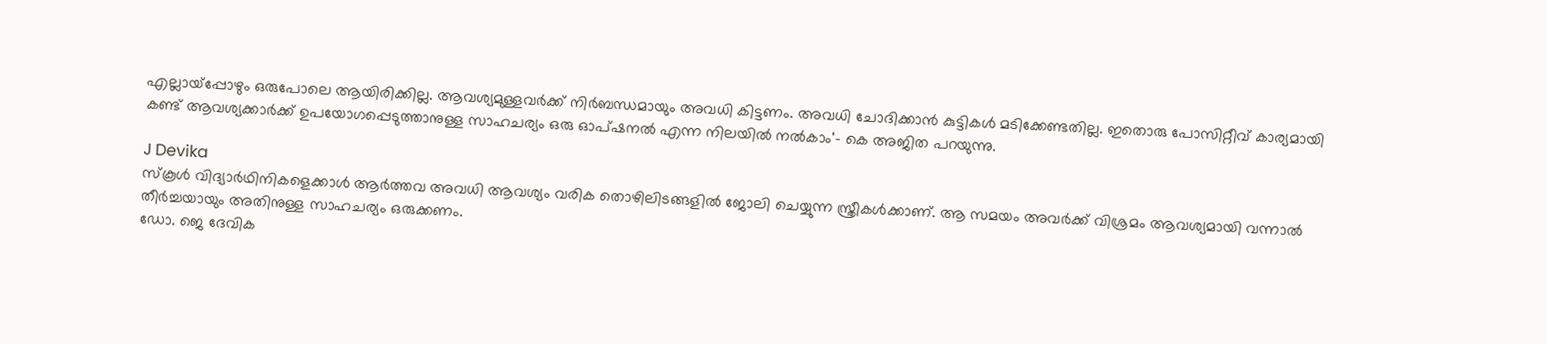എല്ലായ്പ്പോഴും ഒരുപോലെ ആയിരിക്കില്ല. ആവശ്യമുള്ളവര്‍ക്ക് നിര്‍ബന്ധമായും അവധി കിട്ടണം. അവധി ചോദിക്കാന്‍ കുട്ടികള്‍ മടിക്കേണ്ടതില്ല. ഇതൊരു പോസിറ്റീവ് കാര്യമായി കണ്ട് ആവശ്യക്കാര്‍ക്ക് ഉപയോഗപ്പെടുത്താനുള്ള സാഹചര്യം ഒരു ഓപ്ഷനല്‍ എന്ന നിലയില്‍ നല്‍കാം'- കെ അജിത പറയുന്നു.

J Devika
സ്കൂൾ വിദ്യാർഥിനികളെക്കാൾ ആർത്തവ അവധി ആവശ്യം വരിക തൊഴിലിടങ്ങളിൽ ജോലി ചെയ്യുന്ന സ്ത്രീകൾക്കാണ്. ആ സമയം അവര്‍ക്ക് വിശ്രമം ആവശ്യമായി വന്നാല്‍ തീര്‍ച്ചയായും അതിനുള്ള സാഹചര്യം ഒരുക്കണം.
ഡോ. ജെ ദേവിക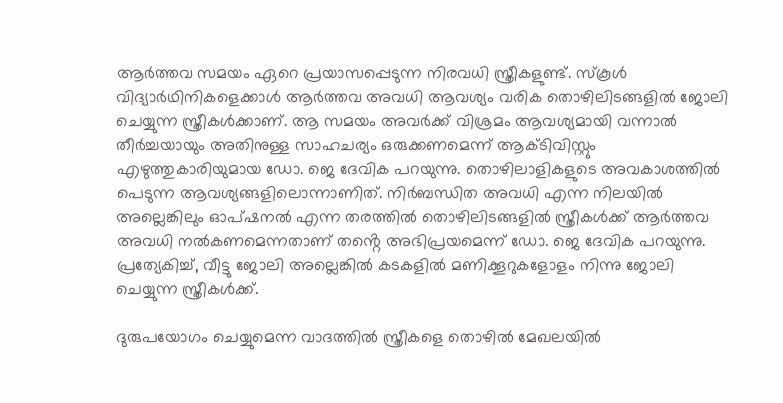ആര്‍ത്തവ സമയം ഏറെ പ്രയാസപ്പെടുന്ന നിരവധി സ്ത്രീകളുണ്ട്. സ്കൂൾ വിദ്യാർഥിനികളെക്കാൾ ആർത്തവ അവധി ആവശ്യം വരിക തൊഴിലിടങ്ങളിൽ ജോലി ചെയ്യുന്ന സ്ത്രീകൾക്കാണ്. ആ സമയം അവര്‍ക്ക് വിശ്രമം ആവശ്യമായി വന്നാല്‍ തീര്‍ച്ചയായും അതിനുള്ള സാഹചര്യം ഒരുക്കണമെന്ന് ആക്ടിവിസ്റ്റും എഴുത്തുകാരിയുമായ ഡോ. ജെ ദേവിക പറയുന്നു. തൊഴിലാളികളുടെ അവകാശത്തില്‍ പെടുന്ന ആവശ്യങ്ങളിലൊന്നാണിത്. നിര്‍ബന്ധിത അവധി എന്ന നിലയില്‍ അല്ലെങ്കിലും ഓപ്ഷനല്‍ എന്ന തരത്തില്‍ തൊഴിലിടങ്ങളിൽ സ്ത്രീകള്‍ക്ക് ആര്‍ത്തവ അവധി നല്‍കണമെന്നതാണ് തൻ്റെ അഭിപ്രയമെന്ന് ഡോ. ജെ ദേവിക പറയുന്നു. പ്രത്യേകിച്ച്, വീട്ടു ജോലി അല്ലെങ്കിൽ കടകളിൽ മണിക്കൂറുകളോളം നിന്നു ജോലി ചെയ്യുന്ന സ്ത്രീകൾക്ക്.

ദുരുപയോഗം ചെയ്യുമെന്ന വാദത്തിൽ സ്ത്രീകളെ തൊഴിൽ മേഖലയിൽ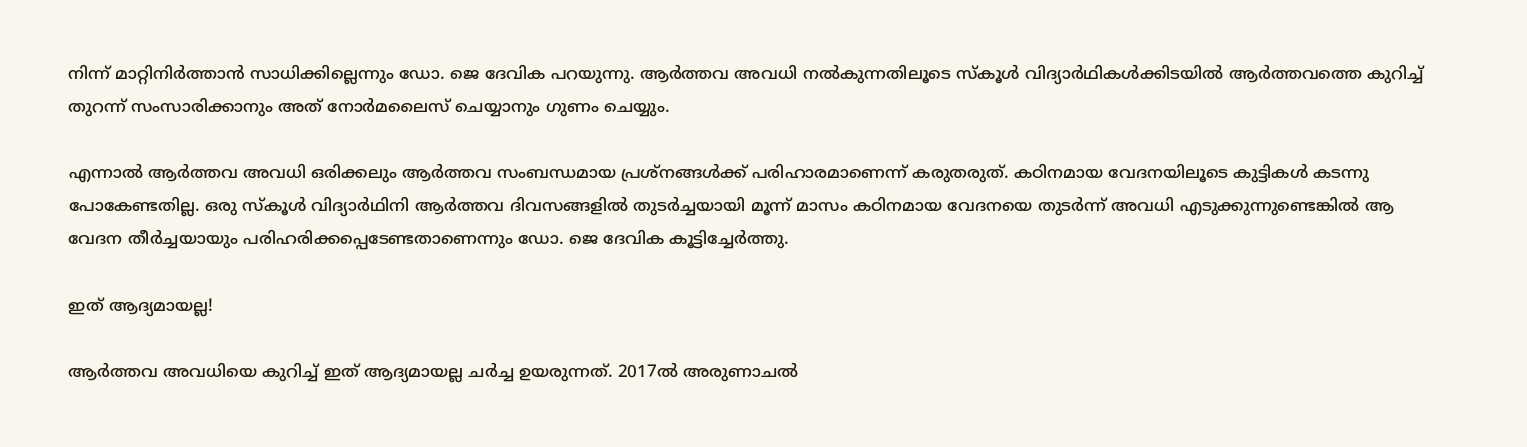നിന്ന് മാറ്റിനിർത്താൻ സാധിക്കില്ലെന്നും ഡോ. ജെ ദേവിക പറയുന്നു. ആർത്തവ അവധി നൽകുന്നതിലൂടെ സ്‌കൂള്‍ വിദ്യാര്‍ഥികള്‍ക്കിടയില്‍ ആര്‍ത്തവത്തെ കുറിച്ച് തുറന്ന് സംസാരിക്കാനും അത് നോര്‍മലൈസ് ചെയ്യാനും ഗുണം ചെയ്യും.

എന്നാല്‍ ആര്‍ത്തവ അവധി ഒരിക്കലും ആര്‍ത്തവ സംബന്ധമായ പ്രശ്‌നങ്ങള്‍ക്ക് പരിഹാരമാണെന്ന് കരുതരുത്. കഠിനമായ വേദനയിലൂടെ കുട്ടികള്‍ കടന്നു പോകേണ്ടതില്ല. ഒരു സ്‌കൂള്‍ വിദ്യാര്‍ഥിനി ആര്‍ത്തവ ദിവസങ്ങളില്‍ തുടര്‍ച്ചയായി മൂന്ന് മാസം കഠിനമായ വേദനയെ തുടര്‍ന്ന് അവധി എടുക്കുന്നുണ്ടെങ്കില്‍ ആ വേദന തീര്‍ച്ചയായും പരിഹരിക്കപ്പെടേണ്ടതാണെന്നും ഡോ. ജെ ദേവിക കൂട്ടിച്ചേർത്തു.

ഇത് ആദ്യമായല്ല!

ആര്‍ത്തവ അവധിയെ കുറിച്ച് ഇത് ആദ്യമായല്ല ചര്‍ച്ച ഉയരുന്നത്. 2017ല്‍ അരുണാചല്‍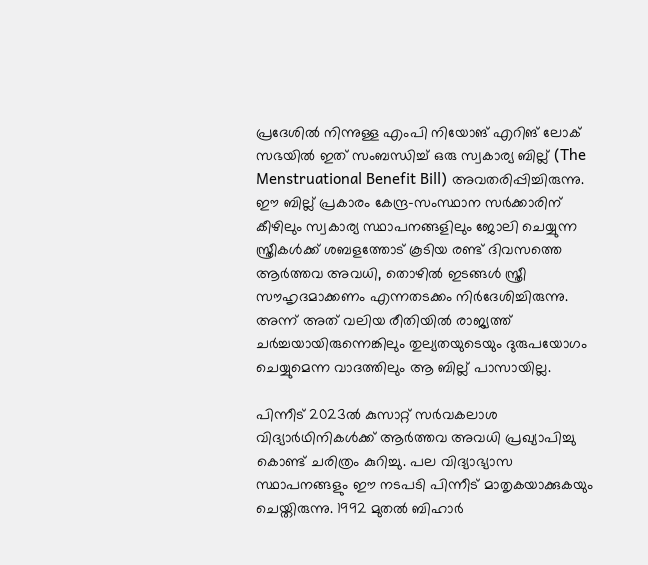പ്രദേശില്‍ നിന്നുള്ള എംപി നിയോങ് എറിങ് ലോക് സഭയില്‍ ഇത് സംബന്ധിച്ച് ഒരു സ്വകാര്യ ബില്ല് (The Menstruational Benefit Bill) അവതരിപ്പിച്ചിരുന്നു. ഈ ബില്ല് പ്രകാരം കേന്ദ്ര-സംസ്ഥാന സർക്കാരിന് കീഴിലും സ്വകാര്യ സ്ഥാപനങ്ങളിലും ജോലി ചെയ്യുന്ന സ്ത്രീകൾക്ക് ശബളത്തോട് കൂടിയ രണ്ട് ദിവസത്തെ ആര്‍ത്തവ അവധി, തൊഴില്‍ ഇടങ്ങള്‍ സ്ത്രീ സൗഹൃദമാക്കണം എന്നതടക്കം നിർദേശിച്ചിരുന്നു. അന്ന് അത് വലിയ രീതിയില്‍ രാജ്യത്ത് ചര്‍ച്ചയായിരുന്നെങ്കിലും തുല്യതയുടെയും ദുരുപയോഗം ചെയ്യുമെന്ന വാദത്തിലും ആ ബില്ല് പാസായില്ല.

പിന്നീട് 2023ല്‍ കുസാറ്റ് സര്‍വകലാശ വിദ്യാര്‍ഥിനികള്‍ക്ക് ആര്‍ത്തവ അവധി പ്രഖ്യാപിച്ചു കൊണ്ട് ചരിത്രം കുറിച്ചു. പല വിദ്യാഭ്യാസ സ്ഥാപനങ്ങളും ഈ നടപടി പിന്നീട് മാതൃകയാക്കുകയും ചെയ്തിരുന്നു. 1992 മുതൽ ബിഹാർ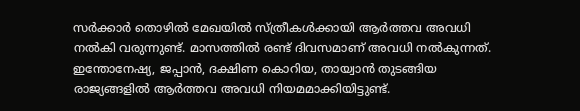സർക്കാർ തൊഴിൽ മേഖയിൽ സ്ത്രീകൾക്കായി ആർത്തവ അവധി നൽകി വരുന്നുണ്ട്. മാസത്തിൽ രണ്ട് ദിവസമാണ് അവധി നൽകുന്നത്. ഇന്തോനേഷ്യ, ജപ്പാൻ, ദക്ഷിണ കൊറിയ, തായ്വാൻ തുടങ്ങിയ രാജ്യങ്ങളിൽ ആർത്തവ അവധി നിയമമാക്കിയിട്ടുണ്ട്.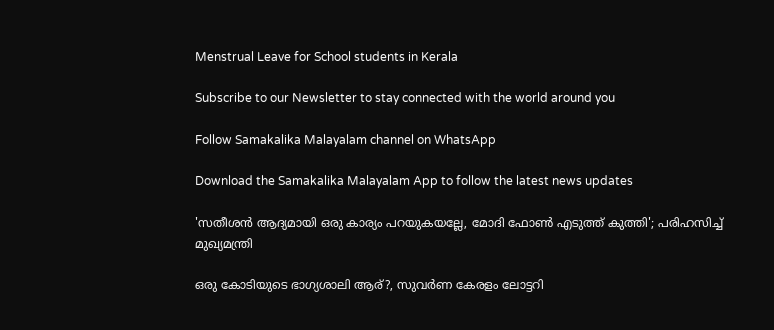Menstrual Leave for School students in Kerala

Subscribe to our Newsletter to stay connected with the world around you

Follow Samakalika Malayalam channel on WhatsApp

Download the Samakalika Malayalam App to follow the latest news updates

'സതീശന്‍ ആദ്യമായി ഒരു കാര്യം പറയുകയല്ലേ, മോദി ഫോണ്‍ എടുത്ത് കുത്തി'; പരിഹസിച്ച് മുഖ്യമന്ത്രി

ഒരു കോടിയുടെ ഭാഗ്യശാലി ആര്?, സുവര്‍ണ കേരളം ലോട്ടറി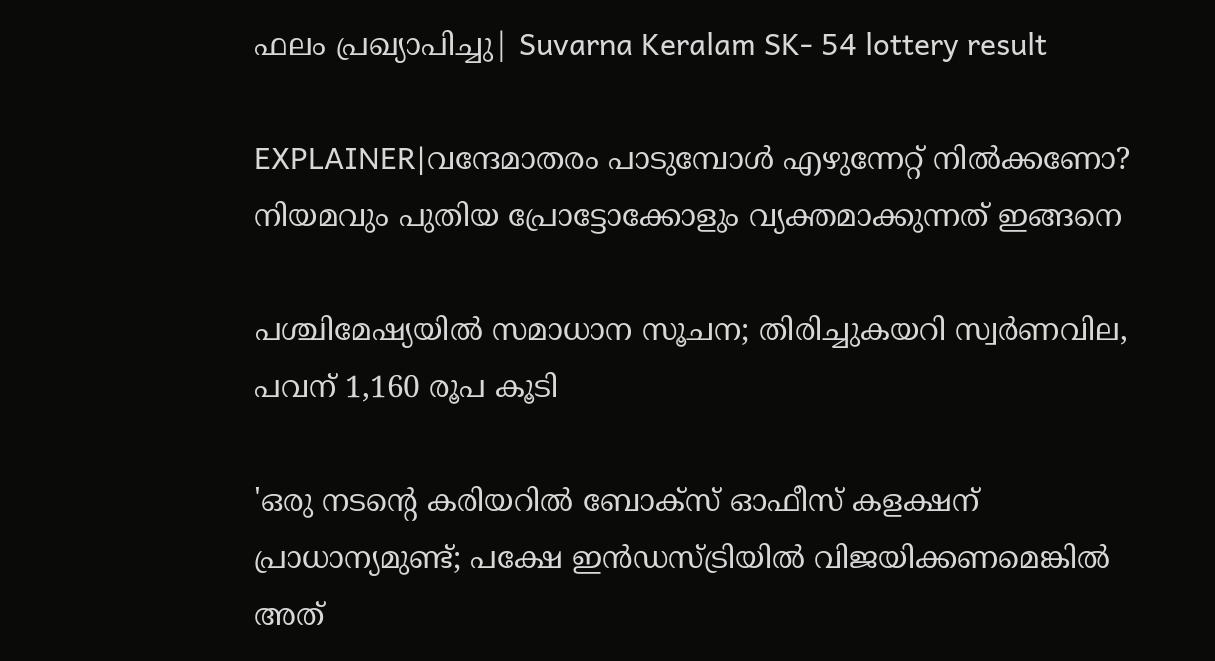ഫലം പ്രഖ്യാപിച്ചു| Suvarna Keralam SK- 54 lottery result

EXPLAINER|വന്ദേമാതരം പാടുമ്പോൾ എഴുന്നേറ്റ് നിൽക്കണോ? നിയമവും പുതിയ പ്രോട്ടോക്കോളും വ്യക്തമാക്കുന്നത് ഇങ്ങനെ

പശ്ചിമേഷ്യയില്‍ സമാധാന സൂചന; തിരിച്ചുകയറി സ്വര്‍ണവില, പവന് 1,160 രൂപ കൂടി

'ഒരു നടന്റെ കരിയറിൽ ബോക്സ് ഓഫീസ് കളക്ഷന് പ്രാധാന്യമുണ്ട്; പക്ഷേ ഇൻഡസ്ട്രിയിൽ വിജയിക്കണമെങ്കിൽ അത്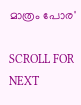മാത്രം പോര'

SCROLL FOR NEXT